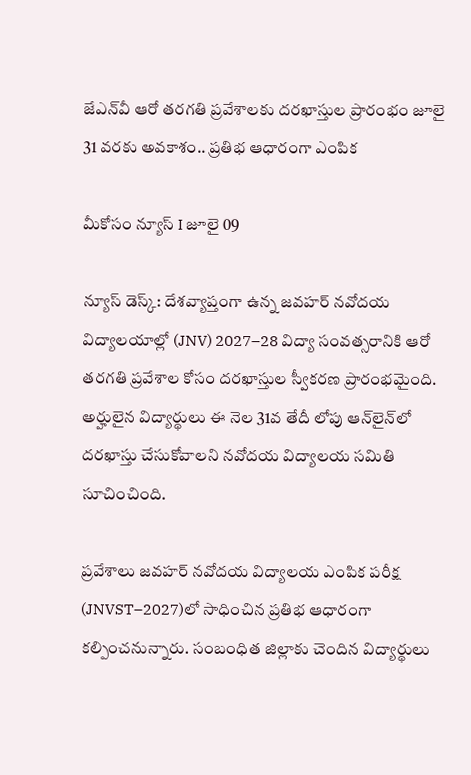జేఎన్‌వీ ఆరో తరగతి ప్రవేశాలకు దరఖాస్తుల ప్రారంభం జూలై 31 వరకు అవకాశం.. ప్రతిభ ఆధారంగా ఎంపిక

మీకోసం న్యూస్ I జూలై 09

న్యూస్ డెస్క్: దేశవ్యాప్తంగా ఉన్న జవహర్ నవోదయ విద్యాలయాల్లో (JNV) 2027–28 విద్యా సంవత్సరానికి ఆరో తరగతి ప్రవేశాల కోసం దరఖాస్తుల స్వీకరణ ప్రారంభమైంది. అర్హులైన విద్యార్థులు ఈ నెల 31వ తేదీ లోపు ఆన్‌లైన్‌లో దరఖాస్తు చేసుకోవాలని నవోదయ విద్యాలయ సమితి సూచించింది.

ప్రవేశాలు జవహర్ నవోదయ విద్యాలయ ఎంపిక పరీక్ష (JNVST–2027)లో సాధించిన ప్రతిభ ఆధారంగా కల్పించనున్నారు. సంబంధిత జిల్లాకు చెందిన విద్యార్థులు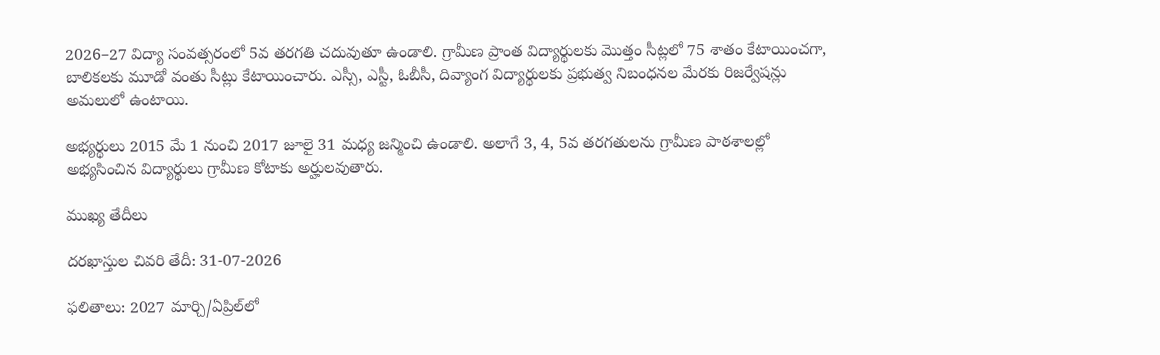2026–27 విద్యా సంవత్సరంలో 5వ తరగతి చదువుతూ ఉండాలి. గ్రామీణ ప్రాంత విద్యార్థులకు మొత్తం సీట్లలో 75 శాతం కేటాయించగా, బాలికలకు మూడో వంతు సీట్లు కేటాయించారు. ఎస్సీ, ఎస్టీ, ఓబీసీ, దివ్యాంగ విద్యార్థులకు ప్రభుత్వ నిబంధనల మేరకు రిజర్వేషన్లు అమలులో ఉంటాయి.

అభ్యర్థులు 2015 మే 1 నుంచి 2017 జూలై 31 మధ్య జన్మించి ఉండాలి. అలాగే 3, 4, 5వ తరగతులను గ్రామీణ పాఠశాలల్లో అభ్యసించిన విద్యార్థులు గ్రామీణ కోటాకు అర్హులవుతారు.

ముఖ్య తేదీలు

దరఖాస్తుల చివరి తేదీ: 31-07-2026

ఫలితాలు: 2027 మార్చి/ఏప్రిల్‌లో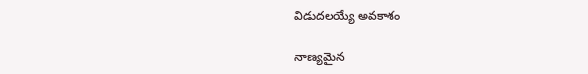విడుదలయ్యే అవకాశం

నాణ్యమైన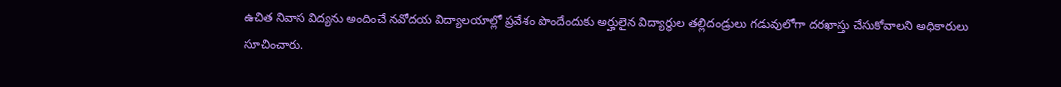ఉచిత నివాస విద్యను అందించే నవోదయ విద్యాలయాల్లో ప్రవేశం పొందేందుకు అర్హులైన విద్యార్థుల తల్లిదండ్రులు గడువులోగా దరఖాస్తు చేసుకోవాలని అధికారులు సూచించారు.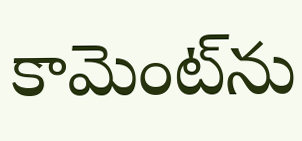కామెంట్‌ను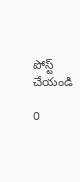పోస్ట్ చేయండి

0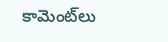కామెంట్‌లు